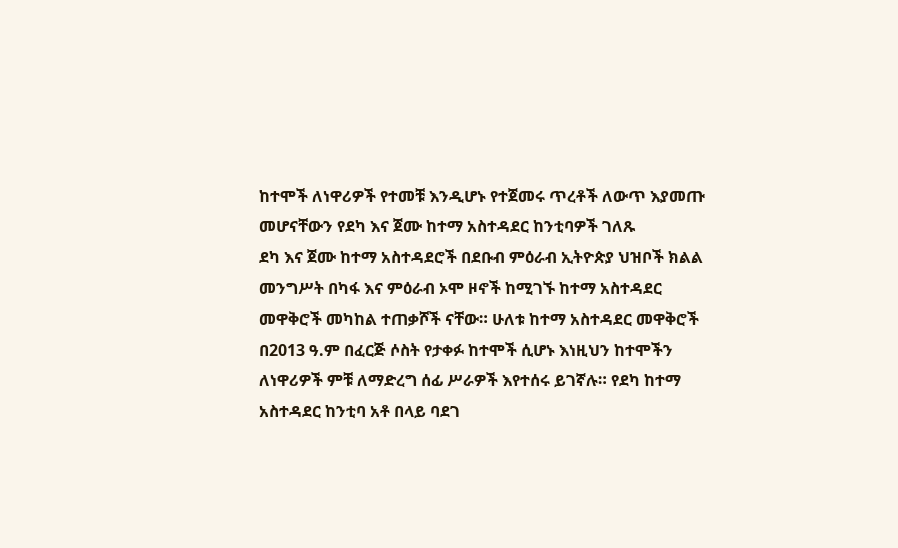ከተሞች ለነዋሪዎች የተመቹ እንዲሆኑ የተጀመሩ ጥረቶች ለውጥ እያመጡ መሆናቸውን የደካ እና ጀሙ ከተማ አስተዳደር ከንቲባዎች ገለጹ
ደካ እና ጀሙ ከተማ አስተዳደሮች በደቡብ ምዕራብ ኢትዮጵያ ህዝቦች ክልል መንግሥት በካፋ እና ምዕራብ ኦሞ ዞኖች ከሚገኙ ከተማ አስተዳደር መዋቅሮች መካከል ተጠቃሾች ናቸው። ሁለቱ ከተማ አስተዳደር መዋቅሮች በ2013 ዓ.ም በፈርጅ ሶስት የታቀፉ ከተሞች ሲሆኑ እነዚህን ከተሞችን ለነዋሪዎች ምቹ ለማድረግ ሰፊ ሥራዎች እየተሰሩ ይገኛሉ። የደካ ከተማ አስተዳደር ከንቲባ አቶ በላይ ባደገ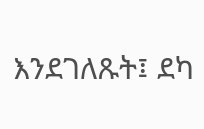እንደገለጹት፤ ደካ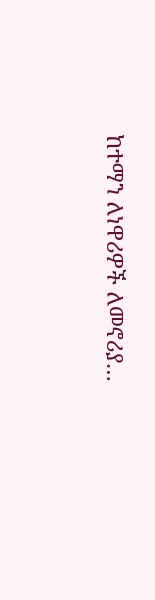ከተማን ለነዋሪዎች ለመኖሪያ…